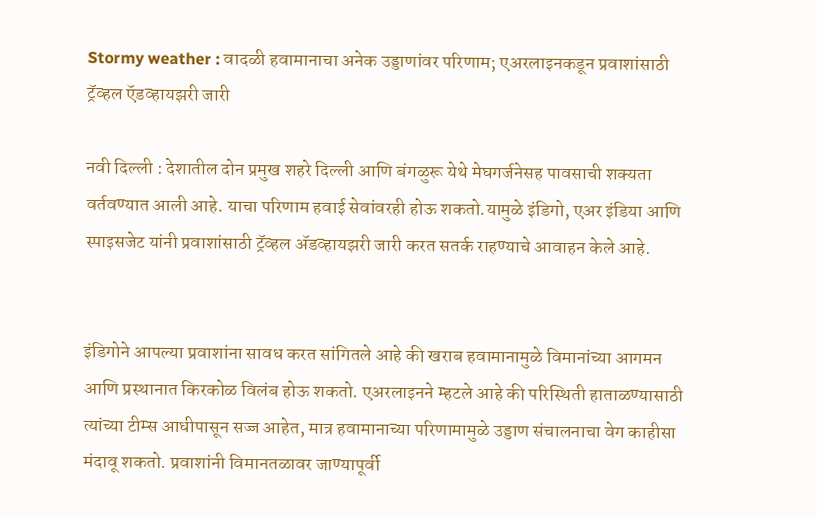Stormy weather : वादळी हवामानाचा अनेक उड्डाणांवर परिणाम; एअरलाइनकडून प्रवाशांसाठी ट्रॅव्हल ऍडव्हायझरी जारी

नवी दिल्ली : देशातील दोन प्रमुख शहरे दिल्ली आणि बंगळुरू येथे मेघगर्जनेसह पावसाची शक्यता वर्तवण्यात आली आहे. याचा परिणाम हवाई सेवांवरही होऊ शकतो.यामुळे इंडिगो, एअर इंडिया आणि स्पाइसजेट यांनी प्रवाशांसाठी ट्रॅव्हल ॲडव्हायझरी जारी करत सतर्क राहण्याचे आवाहन केले आहे.


इंडिगोने आपल्या प्रवाशांना सावध करत सांगितले आहे की खराब हवामानामुळे विमानांच्या आगमन आणि प्रस्थानात किरकोळ विलंब होऊ शकतो. एअरलाइनने म्हटले आहे की परिस्थिती हाताळण्यासाठी त्यांच्या टीम्स आधीपासून सज्ज आहेत, मात्र हवामानाच्या परिणामामुळे उड्डाण संचालनाचा वेग काहीसा मंदावू शकतो. प्रवाशांनी विमानतळावर जाण्यापूर्वी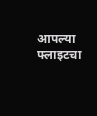आपल्या फ्लाइटचा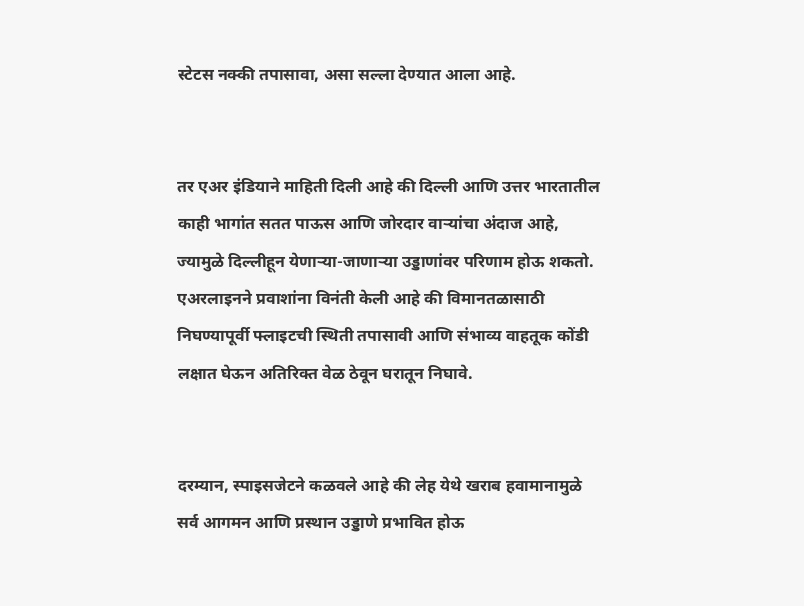स्टेटस नक्की तपासावा, असा सल्ला देण्यात आला आहे.


तर एअर इंडियाने माहिती दिली आहे की दिल्ली आणि उत्तर भारतातील काही भागांत सतत पाऊस आणि जोरदार वाऱ्यांचा अंदाज आहे, ज्यामुळे दिल्लीहून येणाऱ्या-जाणाऱ्या उड्डाणांवर परिणाम होऊ शकतो. एअरलाइनने प्रवाशांना विनंती केली आहे की विमानतळासाठी निघण्यापूर्वी फ्लाइटची स्थिती तपासावी आणि संभाव्य वाहतूक कोंडी लक्षात घेऊन अतिरिक्त वेळ ठेवून घरातून निघावे.


दरम्यान, स्पाइसजेटने कळवले आहे की लेह येथे खराब हवामानामुळे सर्व आगमन आणि प्रस्थान उड्डाणे प्रभावित होऊ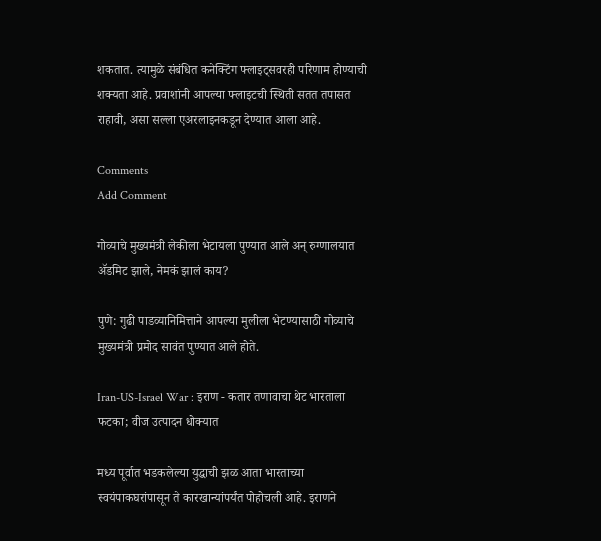शकतात. त्यामुळे संबंधित कनेक्टिंग फ्लाइट्सवरही परिणाम होण्याची शक्यता आहे. प्रवाशांनी आपल्या फ्लाइटची स्थिती सतत तपासत राहावी, असा सल्ला एअरलाइनकडून देण्यात आला आहे.

Comments
Add Comment

गोव्याचे मुख्यमंत्री लेकीला भेटायला पुण्यात आले अन् रुग्णालयात ॲडमिट झाले, नेमकं झालं काय?

पुणे: गुढी पाडव्यानिमित्ताने आपल्या मुलीला भेटण्यासाठी गोव्याचे मुख्यमंत्री प्रमोद सावंत पुण्यात आले होते.

Iran-US-Israel War : इराण - कतार तणावाचा थेट भारताला फटका; वीज उत्पादन धोक्यात

मध्य पूर्वात भडकलेल्या युद्धाची झळ आता भारताच्या स्वयंपाकघरांपासून ते कारखान्यांपर्यंत पोहोचली आहे. इराणने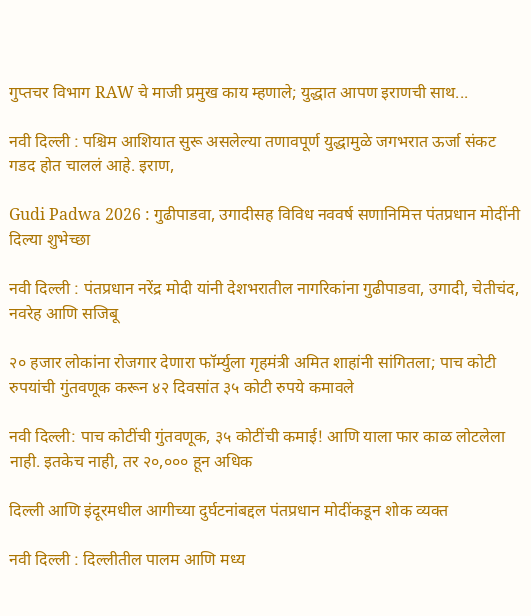गुप्तचर विभाग RAW चे माजी प्रमुख काय म्हणाले; युद्धात आपण इराणची साथ...

नवी दिल्ली : पश्चिम आशियात सुरू असलेल्या तणावपूर्ण युद्धामुळे जगभरात ऊर्जा संकट गडद होत चाललं आहे. इराण,

Gudi Padwa 2026 : गुढीपाडवा, उगादीसह विविध नववर्ष सणानिमित्त पंतप्रधान मोदींनी दिल्या शुभेच्छा

नवी दिल्ली : पंतप्रधान नरेंद्र मोदी यांनी देशभरातील नागरिकांना गुढीपाडवा, उगादी, चेतीचंद, नवरेह आणि सजिबू

२० हजार लोकांना रोजगार देणारा फॉर्म्युला गृहमंत्री अमित शाहांनी सांगितला; पाच कोटी रुपयांची गुंतवणूक करून ४२ दिवसांत ३५ कोटी रुपये कमावले

नवी दिल्ली: पाच कोटींची गुंतवणूक, ३५ कोटींची कमाई! आणि याला फार काळ लोटलेला नाही. इतकेच नाही, तर २०,००० हून अधिक

दिल्ली आणि इंदूरमधील आगीच्या दुर्घटनांबद्दल पंतप्रधान मोदींकडून शोक व्यक्त

नवी दिल्ली : दिल्लीतील पालम आणि मध्य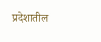प्रदेशातील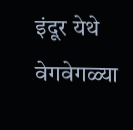इंदूर येथे वेगवेगळ्या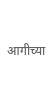आगीच्या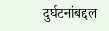दुर्घटनांबद्दल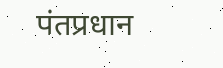पंतप्रधान